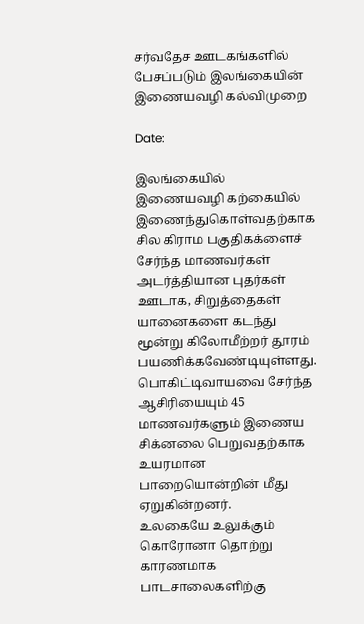சர்வதேச ஊடகங்களில் பேசப்படும் இலங்கையின் இணையவழி கல்விமுறை

Date:

இலங்கையில் இணையவழி கற்கையில் இணைந்துகொள்வதற்காக சில கிராம பகுதிகக்ளைச் சேர்ந்த மாணவர்கள் அடர்த்தியான புதர்கள் ஊடாக, சிறுத்தைகள் யானைகளை கடந்து மூன்று கிலோமீற்றர் தூரம் பயணிக்கவேண்டியுள்ளது. பொகிட்டிவாயவை சேர்ந்த ஆசிரியையும் 45 மாணவர்களும் இணைய சிக்னலை பெறுவதற்காக உயரமான பாறையொன்றின் மீது ஏறுகின்றனர்.
உலகையே உலுக்கும் கொரோனா தொற்று காரணமாக பாடசாலைகளிற்கு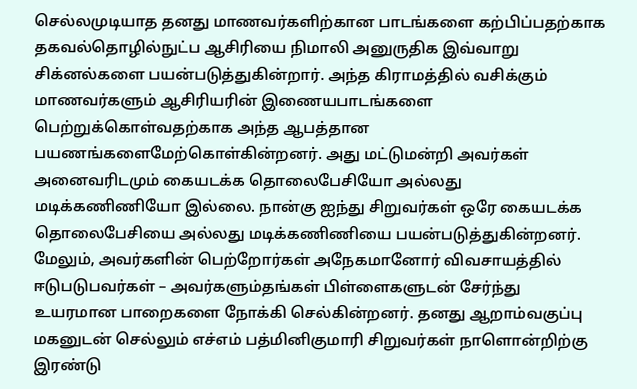செல்லமுடியாத தனது மாணவர்களிற்கான பாடங்களை கற்பிப்பதற்காக தகவல்தொழில்நுட்ப ஆசிரியை நிமாலி அனுருதிக இவ்வாறு சிக்னல்களை பயன்படுத்துகின்றார். அந்த கிராமத்தில் வசிக்கும் மாணவர்களும் ஆசிரியரின் இணையபாடங்களை பெற்றுக்கொள்வதற்காக அந்த ஆபத்தான பயணங்களைமேற்கொள்கின்றனர். அது மட்டுமன்றி அவர்கள் அனைவரிடமும் கையடக்க தொலைபேசியோ அல்லது மடிக்கணிணியோ இல்லை. நான்கு ஐந்து சிறுவர்கள் ஒரே கையடக்க தொலைபேசியை அல்லது மடிக்கணிணியை பயன்படுத்துகின்றனர்.
மேலும், அவர்களின் பெற்றோர்கள் அநேகமானோர் விவசாயத்தில் ஈடுபடுபவர்கள் – அவர்களும்தங்கள் பிள்ளைகளுடன் சேர்ந்து உயரமான பாறைகளை நோக்கி செல்கின்றனர். தனது ஆறாம்வகுப்பு மகனுடன் செல்லும் எச்எம் பத்மினிகுமாரி சிறுவர்கள் நாளொன்றிற்கு இரண்டு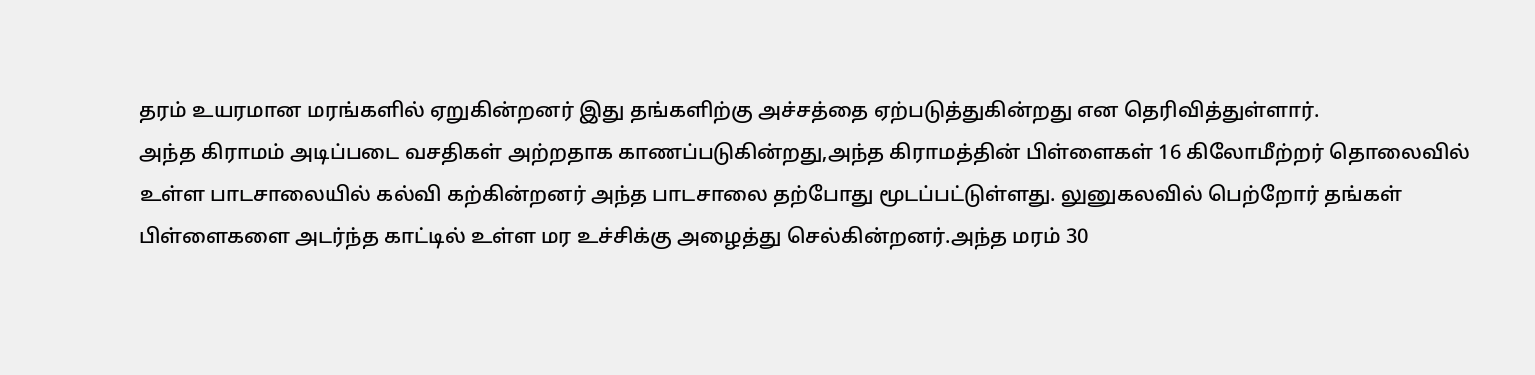தரம் உயரமான மரங்களில் ஏறுகின்றனர் இது தங்களிற்கு அச்சத்தை ஏற்படுத்துகின்றது என தெரிவித்துள்ளார்.
அந்த கிராமம் அடிப்படை வசதிகள் அற்றதாக காணப்படுகின்றது,அந்த கிராமத்தின் பிள்ளைகள் 16 கிலோமீற்றர் தொலைவில் உள்ள பாடசாலையில் கல்வி கற்கின்றனர் அந்த பாடசாலை தற்போது மூடப்பட்டுள்ளது. லுனுகலவில் பெற்றோர் தங்கள் பிள்ளைகளை அடர்ந்த காட்டில் உள்ள மர உச்சிக்கு அழைத்து செல்கின்றனர்.அந்த மரம் 30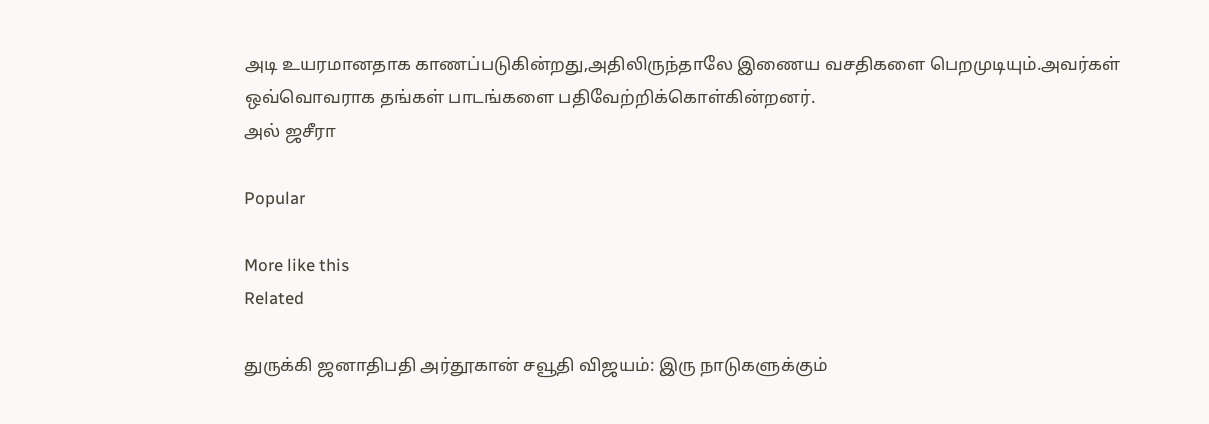அடி உயரமானதாக காணப்படுகின்றது,அதிலிருந்தாலே இணைய வசதிகளை பெறமுடியும்.அவர்கள் ஒவ்வொவராக தங்கள் பாடங்களை பதிவேற்றிக்கொள்கின்றனர்.
அல் ஜசீரா

Popular

More like this
Related

துருக்கி ஜனாதிபதி அர்தூகான் சவூதி விஜயம்: இரு நாடுகளுக்கும்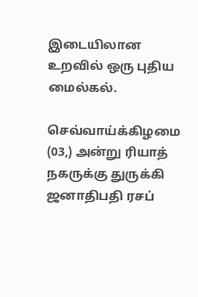இடையிலான உறவில் ஒரு புதிய மைல்கல்.

செவ்வாய்க்கிழமை (03,) அன்று ரியாத் நகருக்கு துருக்கி ஜனாதிபதி ரசப்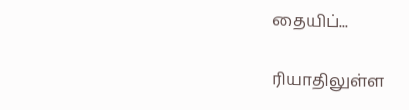தையிப்...

ரியாதிலுள்ள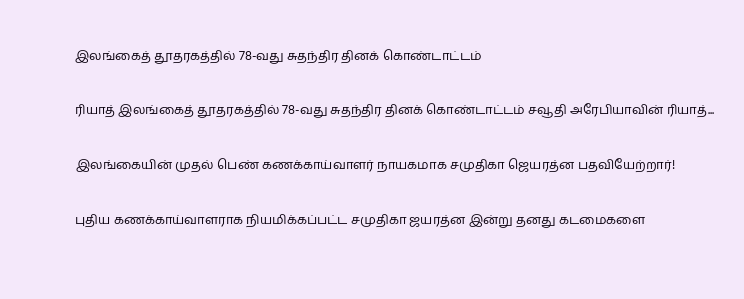இலங்கைத் தூதரகத்தில் 78-வது சுதந்திர தினக் கொண்டாட்டம்

ரியாத் இலங்கைத் தூதரகத்தில் 78-வது சுதந்திர தினக் கொண்டாட்டம் சவூதி அரேபியாவின் ரியாத்...

இலங்கையின் முதல் பெண் கணக்காய்வாளர் நாயகமாக சமுதிகா ஜெயரத்ன பதவியேற்றார்!

புதிய கணக்காய்வாளராக நியமிக்கப்பட்ட சமுதிகா ஜயரத்ன இன்று தனது கடமைகளை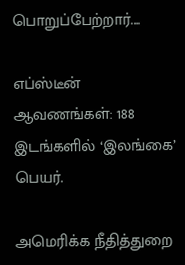பொறுப்பேற்றார்....

எப்ஸ்டீன் ஆவணங்கள்: 188 இடங்களில் ‘இலங்கை’ பெயர்.

அமெரிக்க நீதித்துறை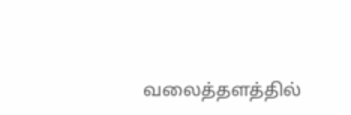வலைத்தளத்தில்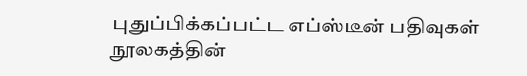புதுப்பிக்கப்பட்ட எப்ஸ்டீன் பதிவுகள் நூலகத்தின்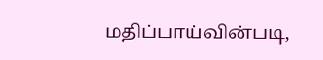மதிப்பாய்வின்படி,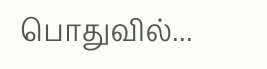பொதுவில்...